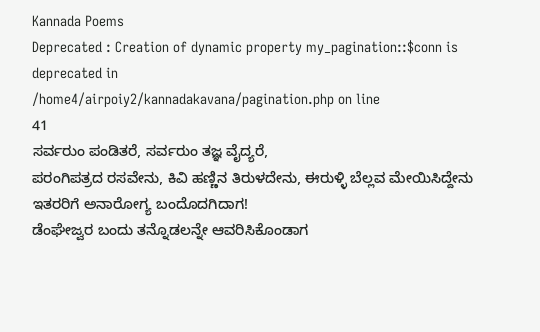Kannada Poems
Deprecated : Creation of dynamic property my_pagination::$conn is deprecated in
/home4/airpoiy2/kannadakavana/pagination.php on line
41
ಸರ್ವರುಂ ಪಂಡಿತರೆ, ಸರ್ವರುಂ ತಜ್ಞ ವೈದ್ಯರೆ,
ಪರಂಗಿಪತ್ರದ ರಸವೇನು, ಕಿವಿ ಹಣ್ಣಿನ ತಿರುಳದೇನು, ಈರುಳ್ಳಿ ಬೆಲ್ಲವ ಮೇಯಿಸಿದ್ದೇನು ಇತರರಿಗೆ ಅನಾರೋಗ್ಯ ಬಂದೊದಗಿದಾಗ!
ಡೆಂಘೇಜ್ವರ ಬಂದು ತನ್ನೊಡಲನ್ನೇ ಆವರಿಸಿಕೊಂಡಾಗ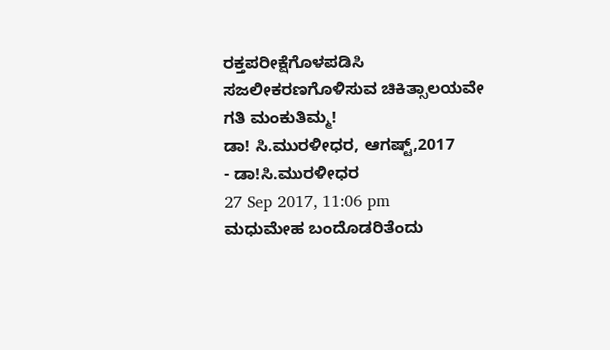ರಕ್ತಪರೀಕ್ಷೆಗೊಳಪಡಿಸಿ ಸಜಲೀಕರಣಗೊಳಿಸುವ ಚಿಕಿತ್ಸಾಲಯವೇ ಗತಿ ಮಂಕುತಿಮ್ಮ!
ಡಾ! ಸಿ.ಮುರಳೀಧರ, ಆಗಷ್ಟ್,2017
- ಡಾ!ಸಿ.ಮುರಳೀಧರ
27 Sep 2017, 11:06 pm
ಮಧುಮೇಹ ಬಂದೊಡರಿತೆಂದು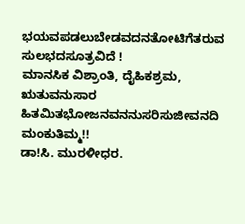ಭಯವಪಡಲುಬೇಡವದನತೋಟಿಗೆತರುವ ಸುಲಭದಸೂತ್ರವಿದೆ !
ಮಾನಸಿಕ ವಿಶ್ರಾಂತಿ, ದೈಹಿಕಶ್ರಮ, ಋತುವನುಸಾರ ಹಿತಮಿತಭೋಜನವನನುಸರಿಸುಜೀವನದಿ ಮಂಕುತಿಮ್ಮ!!
ಡಾ!ಸಿ. ಮುರಳೀಧರ.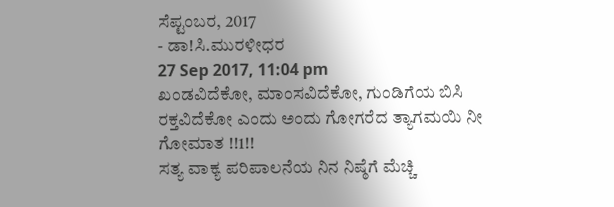ಸೆಪ್ಟಂಬರ, 2017
- ಡಾ!ಸಿ.ಮುರಳೀಧರ
27 Sep 2017, 11:04 pm
ಖಂಡವಿದೆಕೋ, ಮಾಂಸವಿದೆಕೋ, ಗುಂಡಿಗೆಯ ಬಿಸಿ ರಕ್ತವಿದೆಕೋ ಎಂದು ಅಂದು ಗೋಗರೆದ ತ್ಯಾಗಮಯಿ ನೀ ಗೋಮಾತ !!1!!
ಸತ್ಯ ವಾಕ್ಯ ಪರಿಪಾಲನೆಯ ನಿನ ನಿಷ್ಠೆಗೆ ಮೆಚ್ಚಿ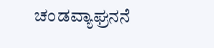ಚಂಡವ್ಯಾಘ್ರನನೆ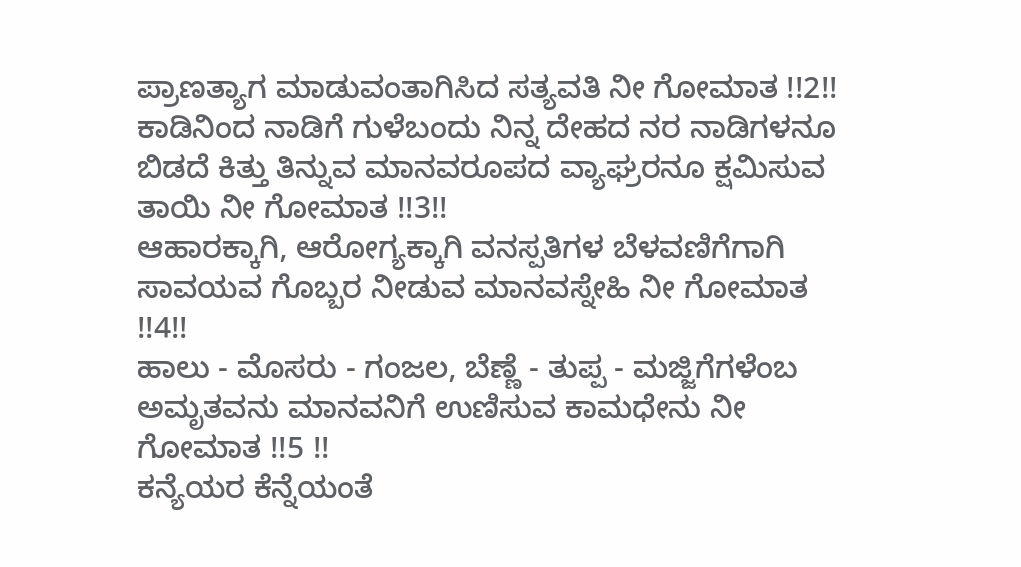ಪ್ರಾಣತ್ಯಾಗ ಮಾಡುವಂತಾಗಿಸಿದ ಸತ್ಯವತಿ ನೀ ಗೋಮಾತ !!2!!
ಕಾಡಿನಿಂದ ನಾಡಿಗೆ ಗುಳೆಬಂದು ನಿನ್ನ ದೇಹದ ನರ ನಾಡಿಗಳನೂ ಬಿಡದೆ ಕಿತ್ತು ತಿನ್ನುವ ಮಾನವರೂಪದ ವ್ಯಾಘ್ರರನೂ ಕ್ಷಮಿಸುವ ತಾಯಿ ನೀ ಗೋಮಾತ !!3!!
ಆಹಾರಕ್ಕಾಗಿ, ಆರೋಗ್ಯಕ್ಕಾಗಿ ವನಸ್ಪತಿಗಳ ಬೆಳವಣಿಗೆಗಾಗಿ ಸಾವಯವ ಗೊಬ್ಬರ ನೀಡುವ ಮಾನವಸ್ನೇಹಿ ನೀ ಗೋಮಾತ !!4!!
ಹಾಲು - ಮೊಸರು - ಗಂಜಲ, ಬೆಣ್ಣೆ - ತುಪ್ಪ - ಮಜ್ಜಿಗೆಗಳೆಂಬ ಅಮೃತವನು ಮಾನವನಿಗೆ ಉಣಿಸುವ ಕಾಮಧೇನು ನೀ ಗೋಮಾತ !!5 !!
ಕನ್ಯೆಯರ ಕೆನ್ನೆಯಂತೆ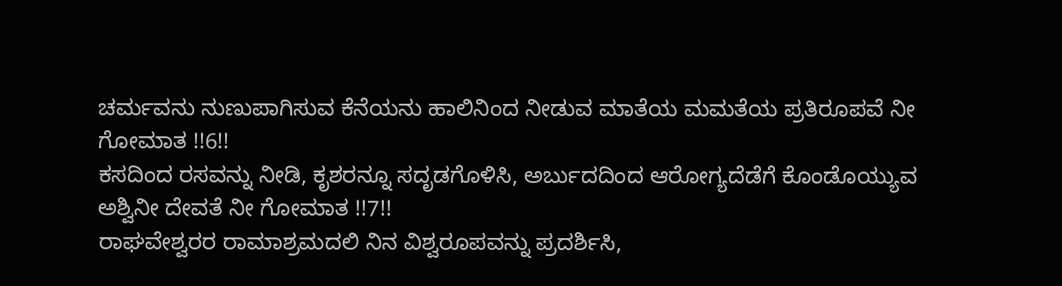ಚರ್ಮವನು ನುಣುಪಾಗಿಸುವ ಕೆನೆಯನು ಹಾಲಿನಿಂದ ನೀಡುವ ಮಾತೆಯ ಮಮತೆಯ ಪ್ರತಿರೂಪವೆ ನೀ ಗೋಮಾತ !!6!!
ಕಸದಿಂದ ರಸವನ್ನು ನೀಡಿ, ಕೃಶರನ್ನೂ ಸದೃಡಗೊಳಿಸಿ, ಅರ್ಬುದದಿಂದ ಆರೋಗ್ಯದೆಡೆಗೆ ಕೊಂಡೊಯ್ಯುವ ಅಶ್ವಿನೀ ದೇವತೆ ನೀ ಗೋಮಾತ !!7!!
ರಾಘವೇಶ್ವರರ ರಾಮಾಶ್ರಮದಲಿ ನಿನ ವಿಶ್ವರೂಪವನ್ನು ಪ್ರದರ್ಶಿಸಿ,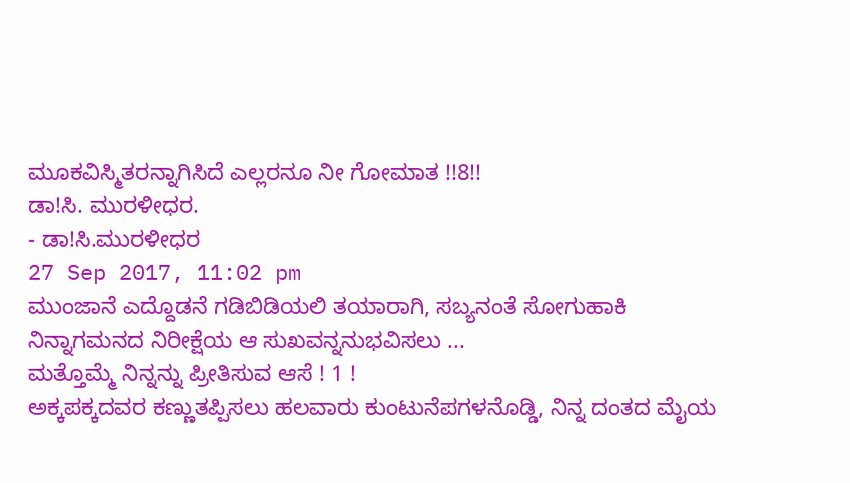ಮೂಕವಿಸ್ಮಿತರನ್ನಾಗಿಸಿದೆ ಎಲ್ಲರನೂ ನೀ ಗೋಮಾತ !!8!!
ಡಾ!ಸಿ. ಮುರಳೀಧರ.
- ಡಾ!ಸಿ.ಮುರಳೀಧರ
27 Sep 2017, 11:02 pm
ಮುಂಜಾನೆ ಎದ್ದೊಡನೆ ಗಡಿಬಿಡಿಯಲಿ ತಯಾರಾಗಿ, ಸಬ್ಯನಂತೆ ಸೋಗುಹಾಕಿ ನಿನ್ನಾಗಮನದ ನಿರೀಕ್ಷೆಯ ಆ ಸುಖವನ್ನನುಭವಿಸಲು ...
ಮತ್ತೊಮ್ಮೆ ನಿನ್ನನ್ನು ಪ್ರೀತಿಸುವ ಆಸೆ ! 1 !
ಅಕ್ಕಪಕ್ಕದವರ ಕಣ್ಣುತಪ್ಪಿಸಲು ಹಲವಾರು ಕುಂಟುನೆಪಗಳನೊಡ್ಡಿ, ನಿನ್ನ ದಂತದ ಮೈಯ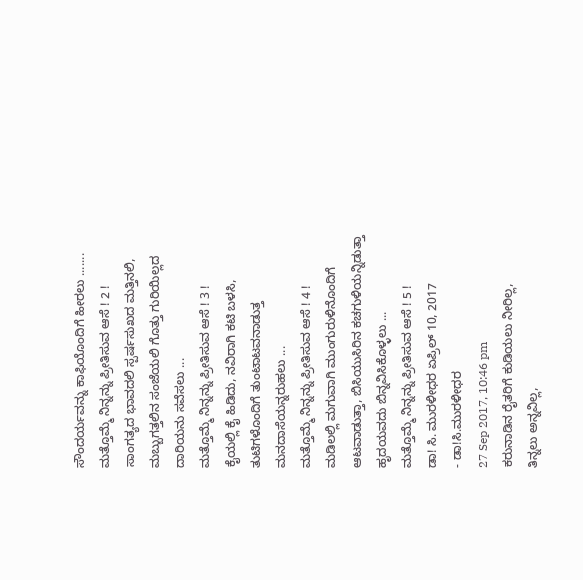ಸೌಂದರ್ಯವನ್ನು ಕಾಫಿಯೊಂದಿಗೆ ಹೀರಲು .......
ಮತ್ತೊಮ್ಮೆ ನಿನ್ನನ್ನು ಪ್ರೀತಿಸುವ ಆಸೆ ! 2 !
ಸಾಂಗತ್ಯದ ಭಾವದಲಿ ಸ್ಪರ್ಷಸುಖದ ಮತ್ತಿನಲಿ, ಮಬ್ಬುಗತ್ತಲಿನ ಸಂಜೆಯಲಿ ಗೊತ್ತು ಗುರಿಯಿಲ್ಲದ ದಾರಿಯನು ಸವೆಸಲು ...
ಮತ್ತೊಮ್ಮೆ ನಿನ್ನನ್ನು ಪ್ರೀತಿಸುವ ಆಸೆ ! 3 !
ಕೈಯಲ್ಲಿ ಕೈ ಹಿಡಿದು, ನವಿರಾಗಿ ಕಟಿ ಬಳಸಿ, ತುಟಿಗಳೊಂದಿಗೆ ತುಂಟಾಟವನಾಡುತ್ತ ಮನದಾಸೆಯನ್ನರುಹಲು ...
ಮತ್ತೊಮ್ಮೆ ನಿನ್ನನ್ನು ಪ್ರೀತಿಸುವ ಆಸೆ ! 4 !
ಮಡಿಲಲ್ಲಿ ಮಗುವಾಗಿ ಮುಂಗುರುಳಿನೊಂದಿಗೆ ಆಟವಾಡುತ್ತಾ, ಬಿಸಿಯುಸಿರಿನ ಕಚಗುಳಿಯನ್ನಿಡುತ್ತಾ ಹೃದಯವದು ಬಿನ್ನವಿಸಿಕೊಳ್ಳಲು ...
ಮತ್ತೊಮ್ಮೆ ನಿನ್ನನ್ನು ಪ್ರೀತಿಸುವ ಆಸೆ ! 5 !
ಡಾ! ಸಿ. ಮುರಳೀಧರ ಏಪ್ರಿಲ್ 10, 2017
- ಡಾ!ಸಿ.ಮುರಳೀಧರ
27 Sep 2017, 10:46 pm
ಕರುನಾಡಿನ ರೈತರಿಗೆ ಕುಡಿಯಲು ನೀರಿಲ್ಲ,
ತಿನ್ನಲು ಅನ್ನವಿಲ್ಲ,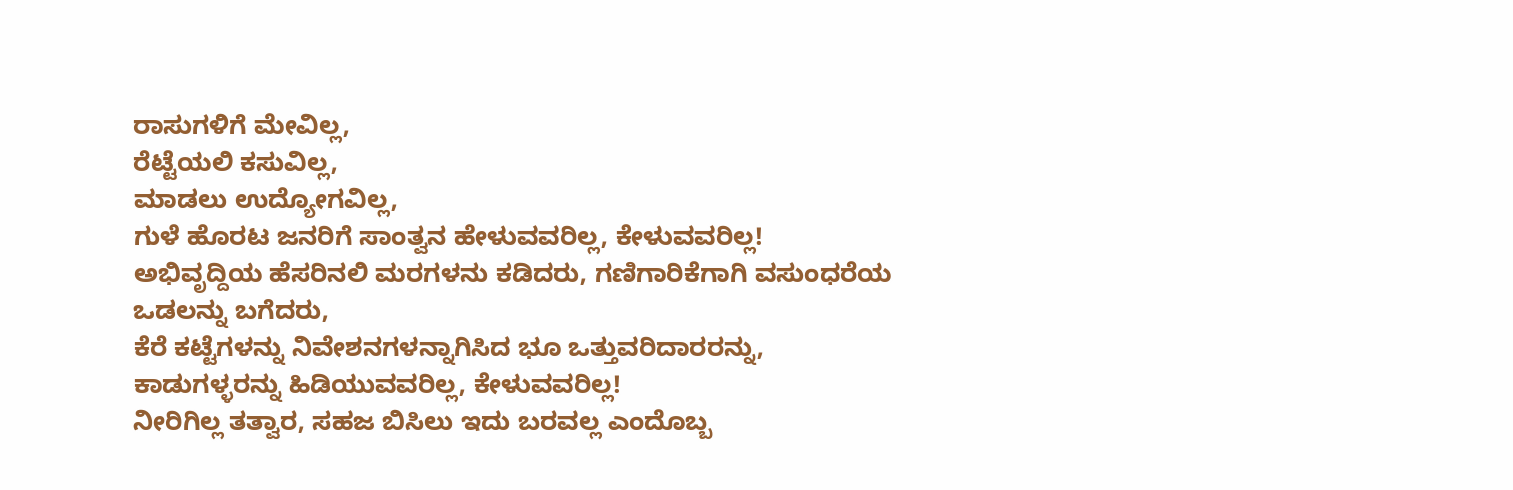ರಾಸುಗಳಿಗೆ ಮೇವಿಲ್ಲ,
ರೆಟ್ಟೆಯಲಿ ಕಸುವಿಲ್ಲ,
ಮಾಡಲು ಉದ್ಯೋಗವಿಲ್ಲ,
ಗುಳೆ ಹೊರಟ ಜನರಿಗೆ ಸಾಂತ್ವನ ಹೇಳುವವರಿಲ್ಲ, ಕೇಳುವವರಿಲ್ಲ!
ಅಭಿವೃದ್ದಿಯ ಹೆಸರಿನಲಿ ಮರಗಳನು ಕಡಿದರು, ಗಣಿಗಾರಿಕೆಗಾಗಿ ವಸುಂಧರೆಯ ಒಡಲನ್ನು ಬಗೆದರು,
ಕೆರೆ ಕಟ್ಟೆಗಳನ್ನು ನಿವೇಶನಗಳನ್ನಾಗಿಸಿದ ಭೂ ಒತ್ತುವರಿದಾರರನ್ನು,
ಕಾಡುಗಳ್ಳರನ್ನು ಹಿಡಿಯುವವರಿಲ್ಲ, ಕೇಳುವವರಿಲ್ಲ!
ನೀರಿಗಿಲ್ಲ ತತ್ವಾರ, ಸಹಜ ಬಿಸಿಲು ಇದು ಬರವಲ್ಲ ಎಂದೊಬ್ಬ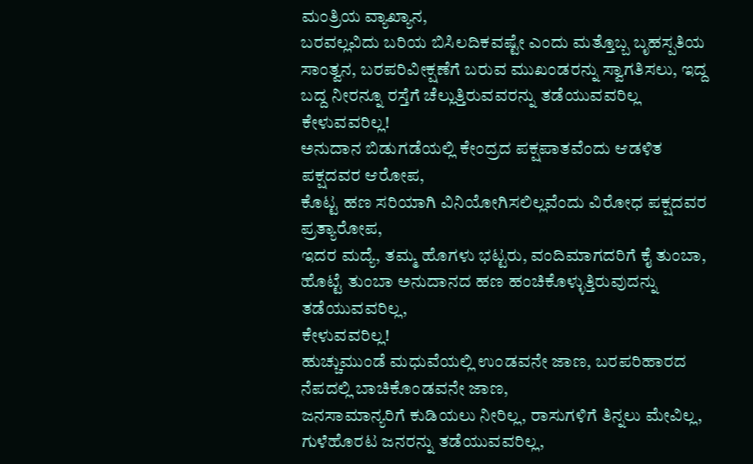ಮಂತ್ರಿಯ ವ್ಯಾಖ್ಯಾನ,
ಬರವಲ್ಲವಿದು ಬರಿಯ ಬಿಸಿಲದಿಕವಷ್ಟೇ ಎಂದು ಮತ್ತೊಬ್ಬ ಬೃಹಸ್ಪತಿಯ ಸಾಂತ್ವನ, ಬರಪರಿವೀಕ್ಷಣೆಗೆ ಬರುವ ಮುಖಂಡರನ್ನು ಸ್ವಾಗತಿಸಲು, ಇದ್ದ ಬದ್ದ ನೀರನ್ನೂ ರಸ್ತೆಗೆ ಚೆಲ್ಲುತ್ತಿರುವವರನ್ನು ತಡೆಯುವವರಿಲ್ಲ ಕೇಳುವವರಿಲ್ಲ!
ಅನುದಾನ ಬಿಡುಗಡೆಯಲ್ಲಿ ಕೇಂದ್ರದ ಪಕ್ಷಪಾತವೆಂದು ಆಡಳಿತ ಪಕ್ಷದವರ ಆರೋಪ,
ಕೊಟ್ಟ ಹಣ ಸರಿಯಾಗಿ ವಿನಿಯೋಗಿಸಲಿಲ್ಲವೆಂದು ವಿರೋಧ ಪಕ್ಷದವರ ಪ್ರತ್ಯಾರೋಪ,
ಇದರ ಮದ್ಯೆ, ತಮ್ಮ ಹೊಗಳು ಭಟ್ಟರು, ವಂದಿಮಾಗದರಿಗೆ ಕೈ ತುಂಬಾ, ಹೊಟ್ಟೆ ತುಂಬಾ ಅನುದಾನದ ಹಣ ಹಂಚಿಕೊಳ್ಳುತ್ತಿರುವುದನ್ನು ತಡೆಯುವವರಿಲ್ಲ,
ಕೇಳುವವರಿಲ್ಲ!
ಹುಚ್ಚುಮುಂಡೆ ಮಧುವೆಯಲ್ಲಿ ಉಂಡವನೇ ಜಾಣ, ಬರಪರಿಹಾರದ ನೆಪದಲ್ಲಿ ಬಾಚಿಕೊಂಡವನೇ ಜಾಣ,
ಜನಸಾಮಾನ್ಯರಿಗೆ ಕುಡಿಯಲು ನೀರಿಲ್ಲ, ರಾಸುಗಳಿಗೆ ತಿನ್ನಲು ಮೇವಿಲ್ಲ, ಗುಳೆಹೊರಟ ಜನರನ್ನು ತಡೆಯುವವರಿಲ್ಲ,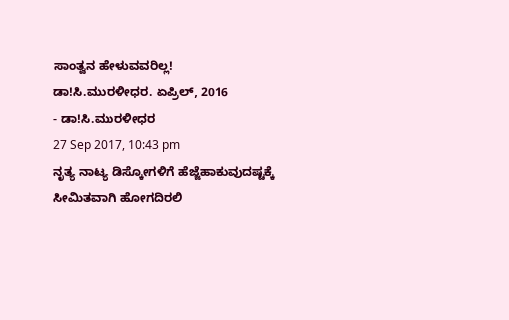ಸಾಂತ್ವನ ಹೇಳುವವರಿಲ್ಲ!
ಡಾ!ಸಿ.ಮುರಳೀಧರ. ಏಪ್ರಿಲ್, 2016
- ಡಾ!ಸಿ.ಮುರಳೀಧರ
27 Sep 2017, 10:43 pm
ನೃತ್ಯ ನಾಟ್ಯ ಡಿಸ್ಕೋಗಳಿಗೆ ಹೆಜ್ಜೆಹಾಕುವುದಷ್ಟಕ್ಕೆ ಸೀಮಿತವಾಗಿ ಹೋಗದಿರಲಿ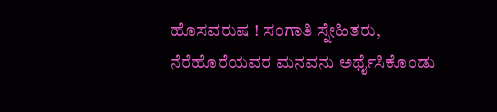ಹೊಸವರುಷ ! ಸಂಗಾತಿ ಸ್ನೇಹಿತರು, ನೆರೆಹೊರೆಯವರ ಮನವನು ಅರ್ಥೈಸಿಕೊಂಡು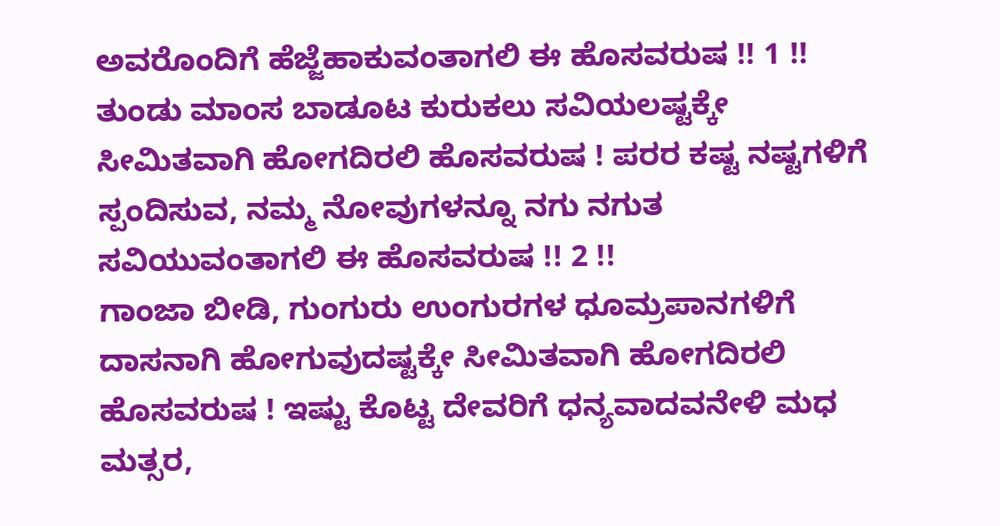ಅವರೊಂದಿಗೆ ಹೆಜ್ಜೆಹಾಕುವಂತಾಗಲಿ ಈ ಹೊಸವರುಷ !! 1 !!
ತುಂಡು ಮಾಂಸ ಬಾಡೂಟ ಕುರುಕಲು ಸವಿಯಲಷ್ಟಕ್ಕೇ ಸೀಮಿತವಾಗಿ ಹೋಗದಿರಲಿ ಹೊಸವರುಷ ! ಪರರ ಕಷ್ಟ ನಷ್ಟಗಳಿಗೆ ಸ್ಪಂದಿಸುವ, ನಮ್ಮ ನೋವುಗಳನ್ನೂ ನಗು ನಗುತ ಸವಿಯುವಂತಾಗಲಿ ಈ ಹೊಸವರುಷ !! 2 !!
ಗಾಂಜಾ ಬೀಡಿ, ಗುಂಗುರು ಉಂಗುರಗಳ ಧೂಮ್ರಪಾನಗಳಿಗೆ ದಾಸನಾಗಿ ಹೋಗುವುದಷ್ಟಕ್ಕೇ ಸೀಮಿತವಾಗಿ ಹೋಗದಿರಲಿ ಹೊಸವರುಷ ! ಇಷ್ಟು ಕೊಟ್ಟ ದೇವರಿಗೆ ಧನ್ಯವಾದವನೇಳಿ ಮಧ ಮತ್ಸರ,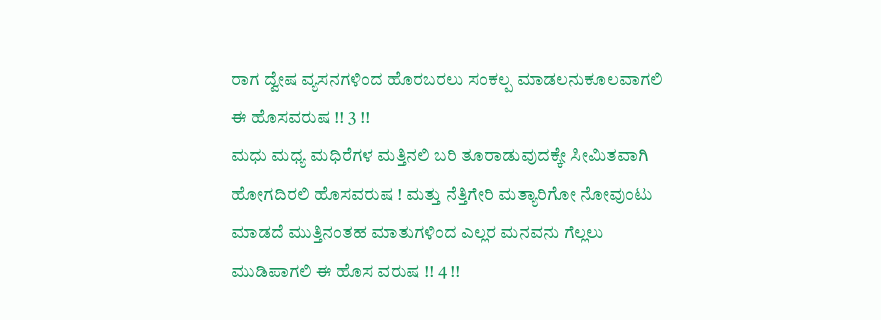ರಾಗ ದ್ವೇಷ ವ್ಯಸನಗಳಿಂದ ಹೊರಬರಲು ಸಂಕಲ್ಪ ಮಾಡಲನುಕೂಲವಾಗಲಿ ಈ ಹೊಸವರುಷ !! 3 !!
ಮಧು ಮಧ್ಯ ಮಧಿರೆಗಳ ಮತ್ತಿನಲಿ ಬರಿ ತೂರಾಡುವುದಕ್ಕೇ ಸೀಮಿತವಾಗಿ ಹೋಗದಿರಲಿ ಹೊಸವರುಷ ! ಮತ್ತು ನೆತ್ತಿಗೇರಿ ಮತ್ಯಾರಿಗೋ ನೋವುಂಟು ಮಾಡದೆ ಮುತ್ತಿನಂತಹ ಮಾತುಗಳಿಂದ ಎಲ್ಲರ ಮನವನು ಗೆಲ್ಲಲು ಮುಡಿಪಾಗಲಿ ಈ ಹೊಸ ವರುಷ !! 4 !!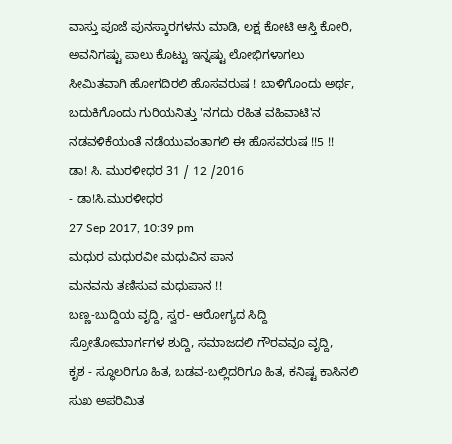ವಾಸ್ತು ಪೂಜೆ ಪುನಸ್ಕಾರಗಳನು ಮಾಡಿ, ಲಕ್ಷ ಕೋಟಿ ಆಸ್ತಿ ಕೋರಿ, ಅವನಿಗಷ್ಟು ಪಾಲು ಕೊಟ್ಟು ಇನ್ನಷ್ಟು ಲೋಭಿಗಳಾಗಲು ಸೀಮಿತವಾಗಿ ಹೋಗದಿರಲಿ ಹೊಸವರುಷ ! ಬಾಳಿಗೊಂದು ಅರ್ಥ, ಬದುಕಿಗೊಂದು ಗುರಿಯನಿತ್ತು 'ನಗದು ರಹಿತ ವಹಿವಾಟಿ'ನ ನಡವಳಿಕೆಯಂತೆ ನಡೆಯುವಂತಾಗಲಿ ಈ ಹೊಸವರುಷ !!5 !!
ಡಾ! ಸಿ. ಮುರಳೀಧರ 31 / 12 /2016
- ಡಾ!ಸಿ.ಮುರಳೀಧರ
27 Sep 2017, 10:39 pm
ಮಧುರ ಮಧುರವೀ ಮಧುವಿನ ಪಾನ
ಮನವನು ತಣಿಸುವ ಮಧುಪಾನ !!
ಬಣ್ಣ-ಬುದ್ದಿಯ ವೃದ್ದಿ, ಸ್ವರ- ಆರೋಗ್ಯದ ಸಿದ್ದಿ
ಸ್ರೋತೋಮಾರ್ಗಗಳ ಶುದ್ದಿ, ಸಮಾಜದಲಿ ಗೌರವವೂ ವೃದ್ದಿ,
ಕೃಶ - ಸ್ಥೂಲರಿಗೂ ಹಿತ, ಬಡವ-ಬಲ್ಲಿದರಿಗೂ ಹಿತ, ಕನಿಷ್ಟ ಕಾಸಿನಲಿ ಸುಖ ಅಪರಿಮಿತ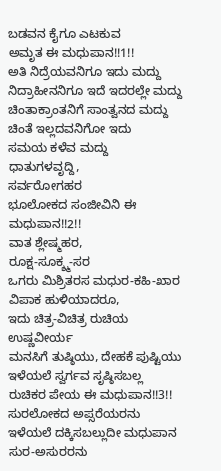ಬಡವನ ಕೈಗೂ ಎಟಕುವ
ಅಮೃತ ಈ ಮಧುಪಾನ!!1!!
ಅತಿ ನಿದ್ರೆಯವನಿಗೂ ಇದು ಮದ್ದು
ನಿದ್ರಾಹೀನನಿಗೂ ಇದೆ ಇದರಲ್ಲೇ ಮದ್ದು
ಚಿಂತಾಕ್ರಾಂತನಿಗೆ ಸಾಂತ್ವನದ ಮದ್ದು
ಚಿಂತೆ ಇಲ್ಲದವನಿಗೋ ಇದು
ಸಮಯ ಕಳೆವ ಮದ್ದು
ಧಾತುಗಳವೃದ್ದಿ,
ಸರ್ವರೋಗಹರ
ಭೂಲೋಕದ ಸಂಜೀವಿನಿ ಈ ಮಧುಪಾನ!!2!!
ವಾತ ಶ್ಲೇಷ್ಮಹರ,
ರೂಕ್ಷ-ಸೂಕ್ಶ್ಮ-ಸರ
ಒಗರು ಮಿಶ್ರಿತರಸ ಮಧುರ-ಕಹಿ-ಖಾರ
ವಿಪಾಕ ಹುಳಿಯಾದರೂ,
ಇದು ಚಿತ್ರ-ವಿಚಿತ್ರ ರುಚಿಯ ಉಷ್ಣವೀರ್ಯ
ಮನಸಿಗೆ ತುಷ್ಠಿಯು, ದೇಹಕೆ ಪುಷ್ಟಿಯು
ಇಳೆಯಲೆ ಸ್ವರ್ಗವ ಸೃಷ್ಠಿಸಬಲ್ಲ
ರುಚಿಕರ ಪೇಯ ಈ ಮಧುಪಾನ!!3!!
ಸುರಲೋಕದ ಅಪ್ಸರೆಯರನು
ಇಳೆಯಲೆ ದಕ್ಕಿಸಬಲ್ಲುದೀ ಮಧುಪಾನ
ಸುರ-ಅಸುರರನು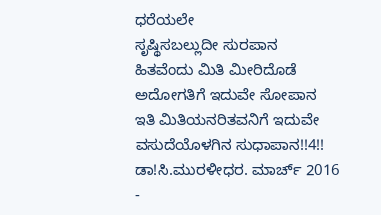ಧರೆಯಲೇ
ಸೃಷ್ಥಿಸಬಲ್ಲುದೀ ಸುರಪಾನ
ಹಿತವೆಂದು ಮಿತಿ ಮೀರಿದೊಡೆ
ಅದೋಗತಿಗೆ ಇದುವೇ ಸೋಪಾನ
ಇತಿ ಮಿತಿಯನರಿತವನಿಗೆ ಇದುವೇ
ವಸುದೆಯೊಳಗಿನ ಸುಧಾಪಾನ!!4!!
ಡಾ!ಸಿ.ಮುರಳೀಧರ. ಮಾರ್ಚ್ 2016
-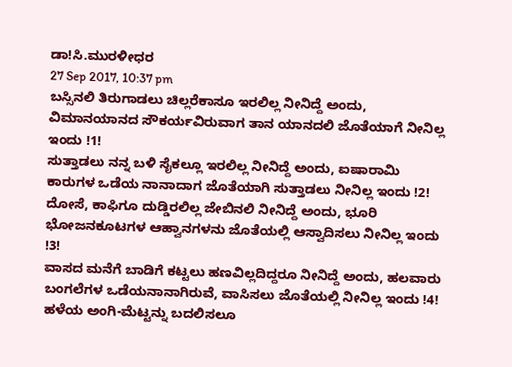ಡಾ!ಸಿ.ಮುರಳೀಧರ
27 Sep 2017, 10:37 pm
ಬಸ್ಸಿನಲಿ ತಿರುಗಾಡಲು ಚಿಲ್ಲರೆಕಾಸೂ ಇರಲಿಲ್ಲ ನೀನಿದ್ದೆ ಅಂದು, ವಿಮಾನಯಾನದ ಸೌಕರ್ಯವಿರುವಾಗ ತಾನ ಯಾನದಲಿ ಜೊತೆಯಾಗೆ ನೀನಿಲ್ಲ ಇಂದು !1!
ಸುತ್ತಾಡಲು ನನ್ನ ಬಳಿ ಸೈಕಲ್ಲೂ ಇರಲಿಲ್ಲ ನೀನಿದ್ದೆ ಅಂದು, ಐಷಾರಾಮಿ ಕಾರುಗಳ ಒಡೆಯ ನಾನಾದಾಗ ಜೊತೆಯಾಗಿ ಸುತ್ತಾಡಲು ನೀನಿಲ್ಲ ಇಂದು !2!
ದೋಸೆ, ಕಾಫಿಗೂ ದುಡ್ಡಿರಲಿಲ್ಲ ಜೇಬಿನಲಿ ನೀನಿದ್ದೆ ಅಂದು, ಭೂರಿ ಭೋಜನಕೂಟಗಳ ಆಹ್ವಾನಗಳನು ಜೊತೆಯಲ್ಲಿ ಆಸ್ವಾದಿಸಲು ನೀನಿಲ್ಲ ಇಂದು !3!
ವಾಸದ ಮನೆಗೆ ಬಾಡಿಗೆ ಕಟ್ಟಲು ಹಣವಿಲ್ಲದಿದ್ದರೂ ನೀನಿದ್ದೆ ಅಂದು, ಹಲವಾರು ಬಂಗಲೆಗಳ ಒಡೆಯನಾನಾಗಿರುವೆ, ವಾಸಿಸಲು ಜೊತೆಯಲ್ಲಿ ನೀನಿಲ್ಲ ಇಂದು !4!
ಹಳೆಯ ಅಂಗಿ-ಮೆಟ್ಟನ್ನು ಬದಲಿಸಲೂ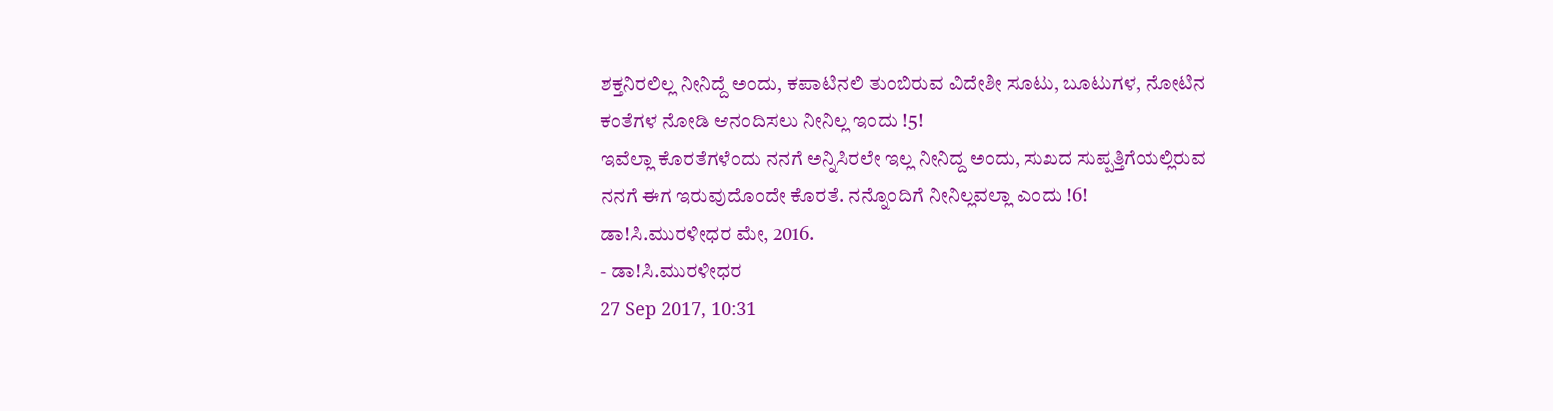ಶಕ್ತನಿರಲಿಲ್ಲ ನೀನಿದ್ದೆ ಅಂದು, ಕಪಾಟಿನಲಿ ತುಂಬಿರುವ ವಿದೇಶೀ ಸೂಟು, ಬೂಟುಗಳ, ನೋಟಿನ ಕಂತೆಗಳ ನೋಡಿ ಆನಂದಿಸಲು ನೀನಿಲ್ಲ ಇಂದು !5!
ಇವೆಲ್ಲಾ ಕೊರತೆಗಳೆಂದು ನನಗೆ ಅನ್ನಿಸಿರಲೇ ಇಲ್ಲ ನೀನಿದ್ದ ಅಂದು, ಸುಖದ ಸುಪ್ಪತ್ತಿಗೆಯಲ್ಲಿರುವ ನನಗೆ ಈಗ ಇರುವುದೊಂದೇ ಕೊರತೆ. ನನ್ನೊಂದಿಗೆ ನೀನಿಲ್ಲವಲ್ಲಾ ಎಂದು !6!
ಡಾ!ಸಿ.ಮುರಳೀಧರ ಮೇ, 2016.
- ಡಾ!ಸಿ.ಮುರಳೀಧರ
27 Sep 2017, 10:31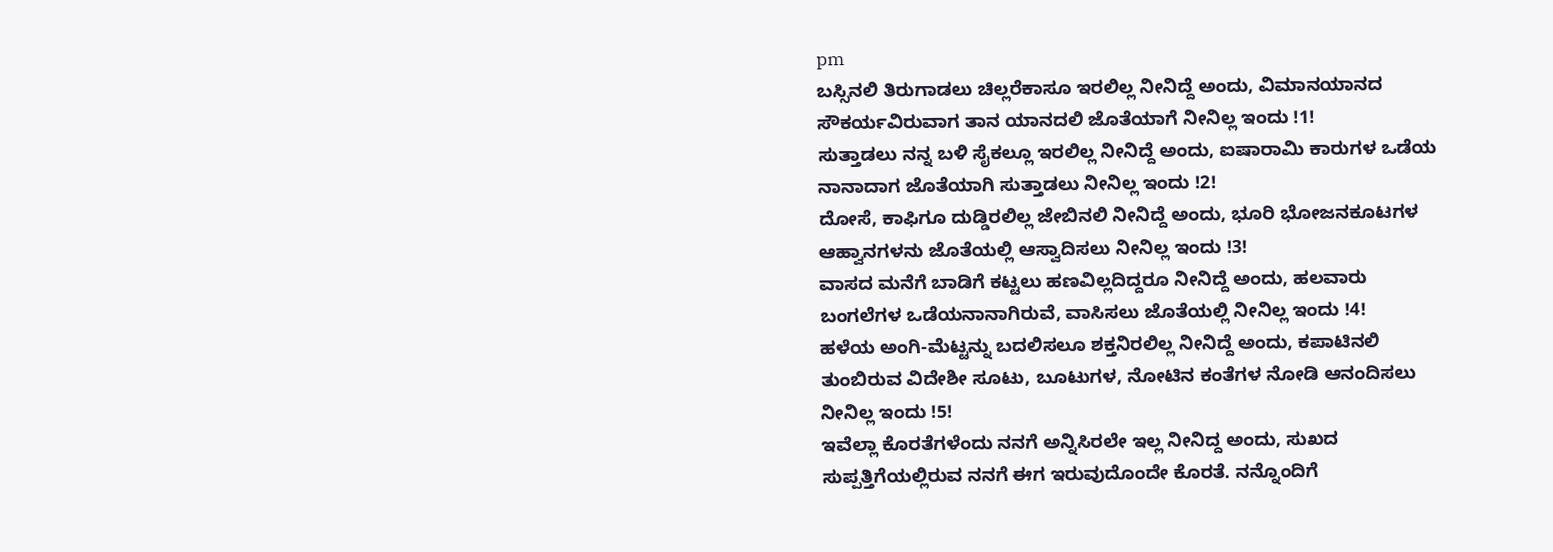pm
ಬಸ್ಸಿನಲಿ ತಿರುಗಾಡಲು ಚಿಲ್ಲರೆಕಾಸೂ ಇರಲಿಲ್ಲ ನೀನಿದ್ದೆ ಅಂದು, ವಿಮಾನಯಾನದ ಸೌಕರ್ಯವಿರುವಾಗ ತಾನ ಯಾನದಲಿ ಜೊತೆಯಾಗೆ ನೀನಿಲ್ಲ ಇಂದು !1!
ಸುತ್ತಾಡಲು ನನ್ನ ಬಳಿ ಸೈಕಲ್ಲೂ ಇರಲಿಲ್ಲ ನೀನಿದ್ದೆ ಅಂದು, ಐಷಾರಾಮಿ ಕಾರುಗಳ ಒಡೆಯ ನಾನಾದಾಗ ಜೊತೆಯಾಗಿ ಸುತ್ತಾಡಲು ನೀನಿಲ್ಲ ಇಂದು !2!
ದೋಸೆ, ಕಾಫಿಗೂ ದುಡ್ಡಿರಲಿಲ್ಲ ಜೇಬಿನಲಿ ನೀನಿದ್ದೆ ಅಂದು, ಭೂರಿ ಭೋಜನಕೂಟಗಳ ಆಹ್ವಾನಗಳನು ಜೊತೆಯಲ್ಲಿ ಆಸ್ವಾದಿಸಲು ನೀನಿಲ್ಲ ಇಂದು !3!
ವಾಸದ ಮನೆಗೆ ಬಾಡಿಗೆ ಕಟ್ಟಲು ಹಣವಿಲ್ಲದಿದ್ದರೂ ನೀನಿದ್ದೆ ಅಂದು, ಹಲವಾರು ಬಂಗಲೆಗಳ ಒಡೆಯನಾನಾಗಿರುವೆ, ವಾಸಿಸಲು ಜೊತೆಯಲ್ಲಿ ನೀನಿಲ್ಲ ಇಂದು !4!
ಹಳೆಯ ಅಂಗಿ-ಮೆಟ್ಟನ್ನು ಬದಲಿಸಲೂ ಶಕ್ತನಿರಲಿಲ್ಲ ನೀನಿದ್ದೆ ಅಂದು, ಕಪಾಟಿನಲಿ ತುಂಬಿರುವ ವಿದೇಶೀ ಸೂಟು, ಬೂಟುಗಳ, ನೋಟಿನ ಕಂತೆಗಳ ನೋಡಿ ಆನಂದಿಸಲು ನೀನಿಲ್ಲ ಇಂದು !5!
ಇವೆಲ್ಲಾ ಕೊರತೆಗಳೆಂದು ನನಗೆ ಅನ್ನಿಸಿರಲೇ ಇಲ್ಲ ನೀನಿದ್ದ ಅಂದು, ಸುಖದ ಸುಪ್ಪತ್ತಿಗೆಯಲ್ಲಿರುವ ನನಗೆ ಈಗ ಇರುವುದೊಂದೇ ಕೊರತೆ. ನನ್ನೊಂದಿಗೆ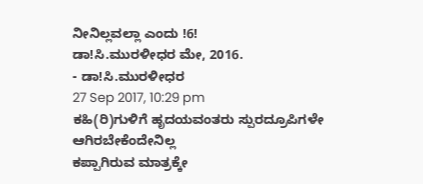ನೀನಿಲ್ಲವಲ್ಲಾ ಎಂದು !6!
ಡಾ!ಸಿ.ಮುರಳೀಧರ ಮೇ, 2016.
- ಡಾ!ಸಿ.ಮುರಳೀಧರ
27 Sep 2017, 10:29 pm
ಕಹಿ(ರಿ)ಗುಳಿಗೆ ಹೃದಯವಂತರು ಸ್ಪುರದ್ರೂಪಿಗಳೇ ಆಗಿರಬೇಕೆಂದೇನಿಲ್ಲ
ಕಪ್ಪಾಗಿರುವ ಮಾತ್ರಕ್ಕೇ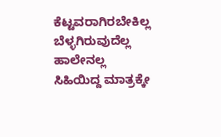ಕೆಟ್ಟವರಾಗಿರಬೇಕಿಲ್ಲ ಬೆಳ್ಳಗಿರುವುದೆಲ್ಲ ಹಾಲೇನಲ್ಲ
ಸಿಹಿಯಿದ್ದ ಮಾತ್ರಕ್ಕೇ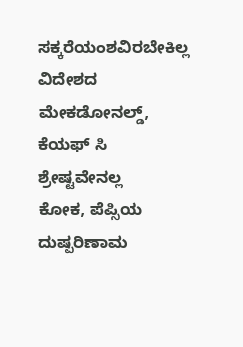ಸಕ್ಕರೆಯಂಶವಿರಬೇಕಿಲ್ಲ ವಿದೇಶದ ಮೇಕಡೋನಲ್ಡ್, ಕೆಯಫ್ ಸಿ ಶ್ರೇಷ್ಟವೇನಲ್ಲ
ಕೋಕ, ಪೆಪ್ಸಿಯ ದುಷ್ಪರಿಣಾಮ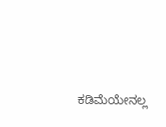ಕಡಿಮೆಯೇನಲ್ಲ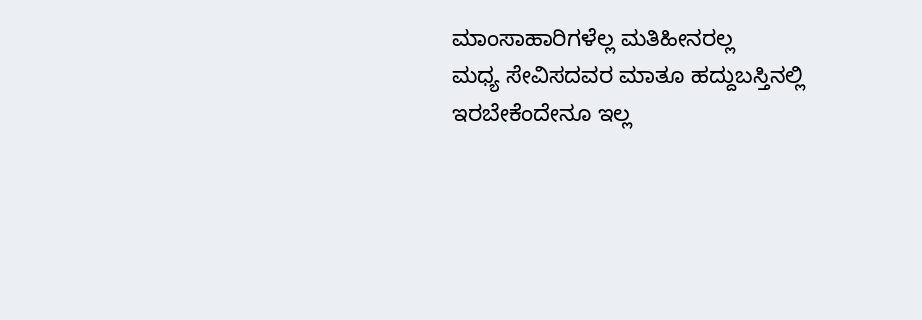ಮಾಂಸಾಹಾರಿಗಳೆಲ್ಲ ಮತಿಹೀನರಲ್ಲ
ಮಧ್ಯ ಸೇವಿಸದವರ ಮಾತೂ ಹದ್ದುಬಸ್ತಿನಲ್ಲಿ ಇರಬೇಕೆಂದೇನೂ ಇಲ್ಲ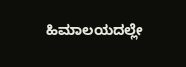ಹಿಮಾಲಯದಲ್ಲೇ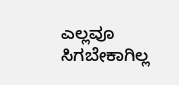ಎಲ್ಲವೂ ಸಿಗಬೇಕಾಗಿಲ್ಲ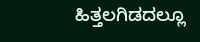ಹಿತ್ತಲಗಿಡದಲ್ಲೂ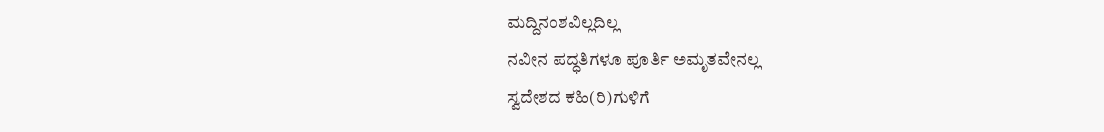ಮದ್ದಿನಂಶವಿಲ್ಲದಿಲ್ಲ
ನವೀನ ಪದ್ಧತಿಗಳೂ ಪೂರ್ತಿ ಅಮೃತವೇನಲ್ಲ
ಸ್ವದೇಶದ ಕಹಿ(ರಿ)ಗುಳಿಗೆ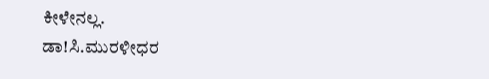ಕೀಳೇನಲ್ಲ.
ಡಾ!ಸಿ.ಮುರಳೀಧರ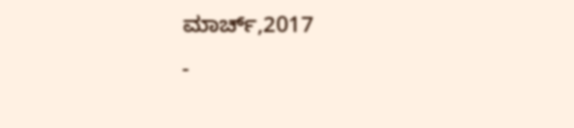ಮಾರ್ಚ್,2017
-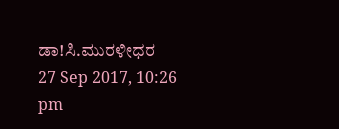ಡಾ!ಸಿ.ಮುರಳೀಧರ
27 Sep 2017, 10:26 pm